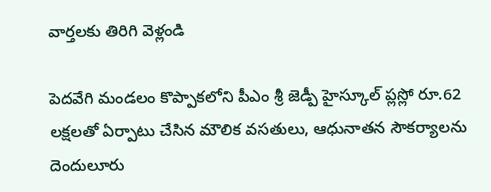వార్తలకు తిరిగి వెళ్లండి

పెదవేగి మండలం కొప్పాకలోని పీఎం శ్రీ జెడ్పీ హైస్కూల్ ప్లస్లో రూ.62 లక్షలతో ఏర్పాటు చేసిన మౌలిక వసతులు, ఆధునాతన సౌకర్యాలను దెందులూరు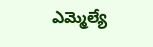ఎమ్మెల్యే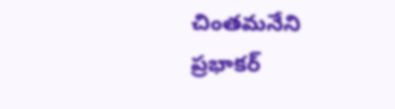చింతమనేని ప్రభాకర్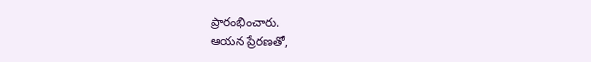ప్రారంభించారు.
ఆయన ప్రేరణతో,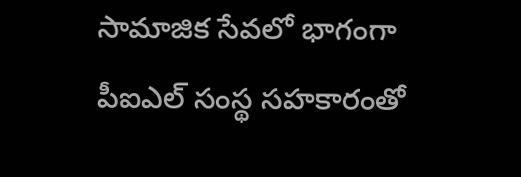సామాజిక సేవలో భాగంగా పీఐఎల్ సంస్థ సహకారంతో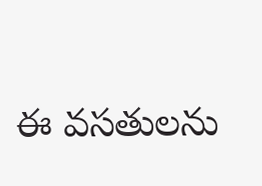ఈ వసతులను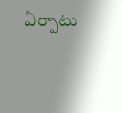ఏర్పాటు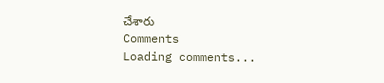చేశారు
Comments
Loading comments...